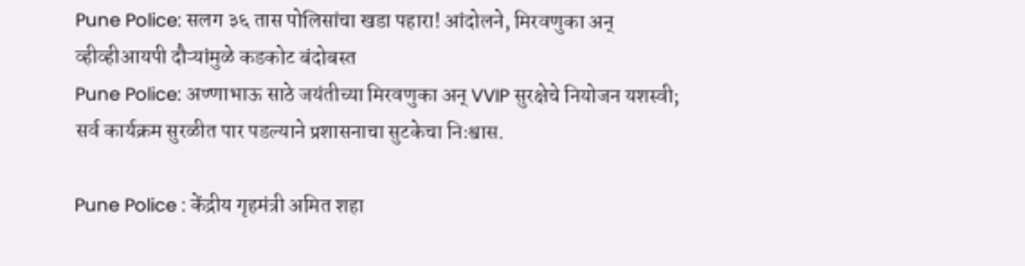Pune Police: सलग ३६ तास पोलिसांचा खडा पहारा! आंदोलने, मिरवणुका अन् व्हीव्हीआयपी दौऱ्यांमुळे कडकोट बंदोबस्त
Pune Police: अण्णाभाऊ साठे जयंतीच्या मिरवणुका अन् VVIP सुरक्षेचे नियोजन यशस्वी; सर्व कार्यक्रम सुरळीत पार पडल्याने प्रशासनाचा सुटकेचा निःश्वास.

Pune Police : केंद्रीय गृहमंत्री अमित शहा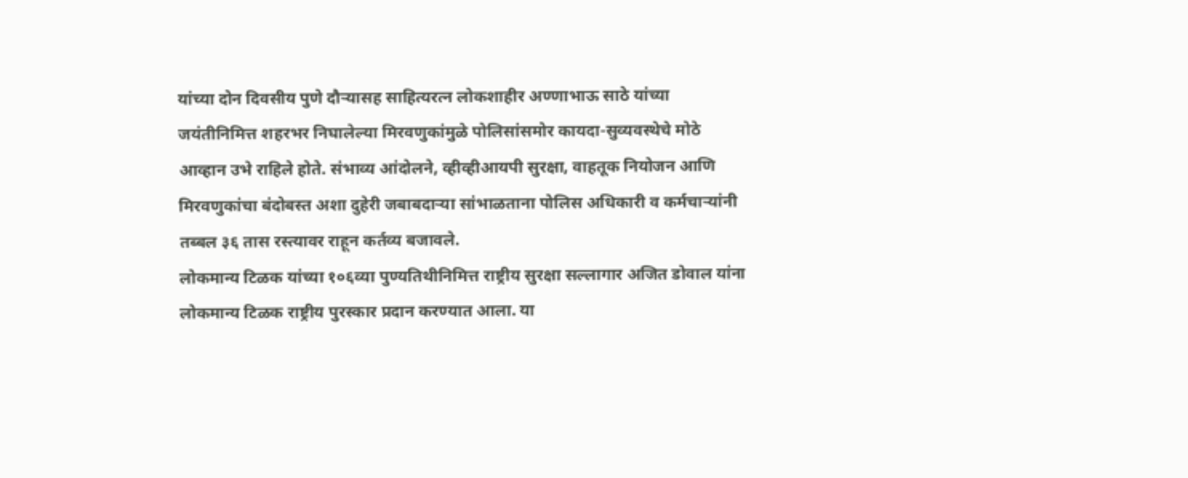यांच्या दोन दिवसीय पुणे दौऱ्यासह साहित्यरत्न लोकशाहीर अण्णाभाऊ साठे यांच्या जयंतीनिमित्त शहरभर निघालेल्या मिरवणुकांमुळे पोलिसांसमोर कायदा-सुव्यवस्थेचे मोठे आव्हान उभे राहिले होते. संभाव्य आंदोलने, व्हीव्हीआयपी सुरक्षा, वाहतूक नियोजन आणि मिरवणुकांचा बंदोबस्त अशा दुहेरी जबाबदाऱ्या सांभाळताना पोलिस अधिकारी व कर्मचाऱ्यांनी तब्बल ३६ तास रस्त्यावर राहून कर्तव्य बजावले.
लोकमान्य टिळक यांच्या १०६व्या पुण्यतिथीनिमित्त राष्ट्रीय सुरक्षा सल्लागार अजित डोवाल यांना लोकमान्य टिळक राष्ट्रीय पुरस्कार प्रदान करण्यात आला. या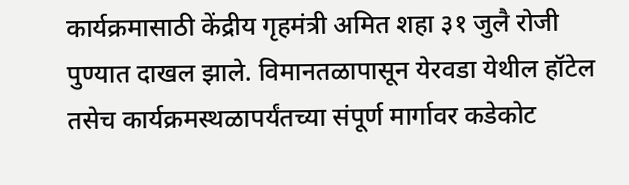कार्यक्रमासाठी केंद्रीय गृहमंत्री अमित शहा ३१ जुलै रोजी पुण्यात दाखल झाले. विमानतळापासून येरवडा येथील हॉटेल तसेच कार्यक्रमस्थळापर्यंतच्या संपूर्ण मार्गावर कडेकोट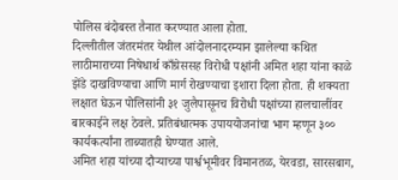पोलिस बंदोबस्त तैनात करण्यात आला होता.
दिल्लीतील जंतरमंतर येथील आंदोलनादरम्यान झालेल्या कथित लाठीमाराच्या निषेधार्थ काँग्रेससह विरोधी पक्षांनी अमित शहा यांना काळे झेंडे दाखविण्याचा आणि मार्ग रोखण्याचा इशारा दिला होता. ही शक्यता लक्षात घेऊन पोलिसांनी ३१ जुलैपासूनच विरोधी पक्षांच्या हालचालींवर बारकाईने लक्ष ठेवले. प्रतिबंधात्मक उपाययोजनांचा भाग म्हणून ३०० कार्यकर्त्यांना ताब्यातही घेण्यात आले.
अमित शहा यांच्या दौऱ्याच्या पार्श्वभूमीवर विमानतळ, येरवडा, सारसबाग,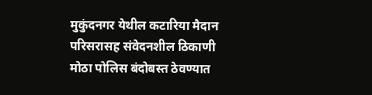मुकुंदनगर येथील कटारिया मैदान परिसरासह संवेदनशील ठिकाणी मोठा पोलिस बंदोबस्त ठेवण्यात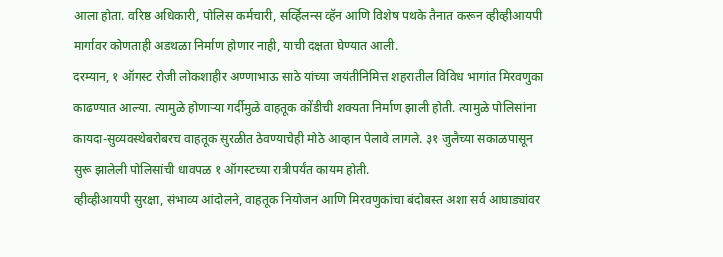आला होता. वरिष्ठ अधिकारी, पोलिस कर्मचारी, सर्व्हिलन्स व्हॅन आणि विशेष पथके तैनात करून व्हीव्हीआयपी मार्गावर कोणताही अडथळा निर्माण होणार नाही, याची दक्षता घेण्यात आली.
दरम्यान, १ ऑगस्ट रोजी लोकशाहीर अण्णाभाऊ साठे यांच्या जयंतीनिमित्त शहरातील विविध भागांत मिरवणुका काढण्यात आल्या. त्यामुळे होणाऱ्या गर्दीमुळे वाहतूक कोंडीची शक्यता निर्माण झाली होती. त्यामुळे पोलिसांना कायदा-सुव्यवस्थेबरोबरच वाहतूक सुरळीत ठेवण्याचेही मोठे आव्हान पेलावे लागले. ३१ जुलैच्या सकाळपासून सुरू झालेली पोलिसांची धावपळ १ ऑगस्टच्या रात्रीपर्यंत कायम होती.
व्हीव्हीआयपी सुरक्षा, संभाव्य आंदोलने, वाहतूक नियोजन आणि मिरवणुकांचा बंदोबस्त अशा सर्व आघाड्यांवर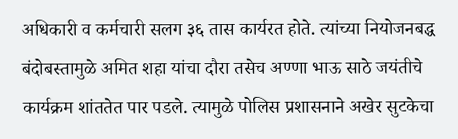अधिकारी व कर्मचारी सलग ३६ तास कार्यरत होते. त्यांच्या नियोजनबद्ध बंदोबस्तामुळे अमित शहा यांचा दौरा तसेच अण्णा भाऊ साठे जयंतीचे कार्यक्रम शांततेत पार पडले. त्यामुळे पोलिस प्रशासनाने अखेर सुटकेचा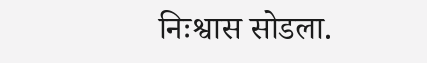निःश्वास सोडला.